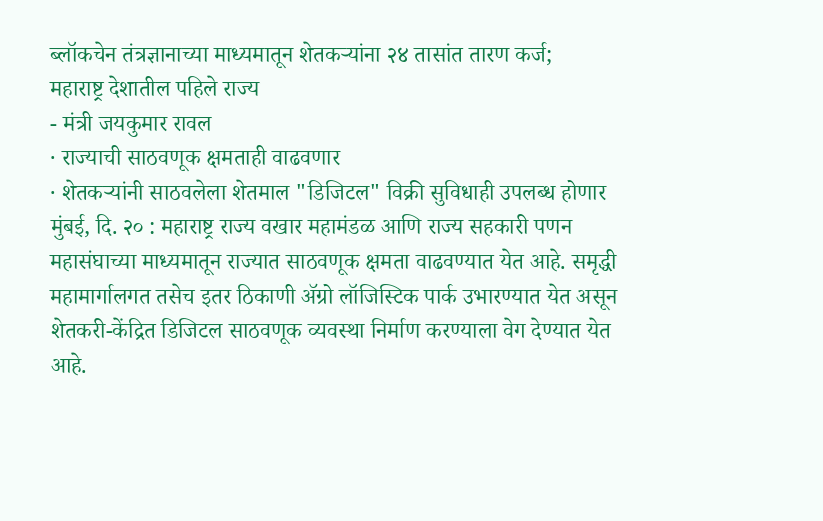ब्लॉकचेन तंत्रज्ञानाच्या माध्यमातून शेतकऱ्यांना २४ तासांत तारण कर्ज;
महाराष्ट्र देशातील पहिले राज्य
- मंत्री जयकुमार रावल
· राज्याची साठवणूक क्षमताही वाढवणार
· शेतकऱ्यांनी साठवलेला शेतमाल "डिजिटल" विक्री सुविधाही उपलब्ध होणार
मुंबई, दि. २० : महाराष्ट्र राज्य वखार महामंडळ आणि राज्य सहकारी पणन महासंघाच्या माध्यमातून राज्यात साठवणूक क्षमता वाढवण्यात येत आहे. समृद्धी महामार्गालगत तसेच इतर ठिकाणी ॲग्रो लॉजिस्टिक पार्क उभारण्यात येत असून शेतकरी-केंद्रित डिजिटल साठवणूक व्यवस्था निर्माण करण्याला वेग देण्यात येत आहे.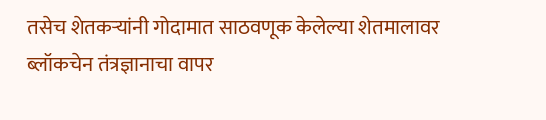तसेच शेतकऱ्यांनी गोदामात साठवणूक केलेल्या शेतमालावर ब्लॉकचेन तंत्रज्ञानाचा वापर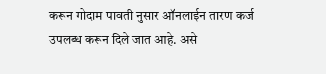करून गोदाम पावती नुसार ऑनलाईन तारण कर्ज उपलब्ध करून दिले जात आहे. असे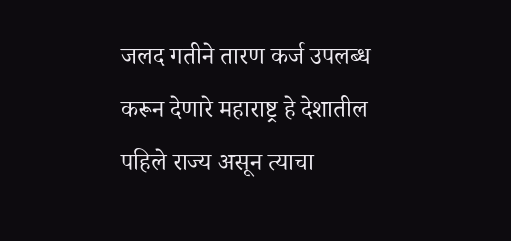जलद गतीने तारण कर्ज उपलब्ध करून देणारे महाराष्ट्र हे देशातील पहिले राज्य असून त्याचा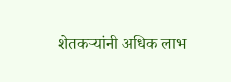शेतकऱ्यांनी अधिक लाभ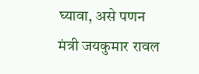घ्यावा, असे पणन मंत्री जयकुमार रावल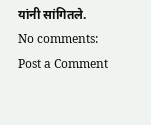यांनी सांगितले.
No comments:
Post a Comment